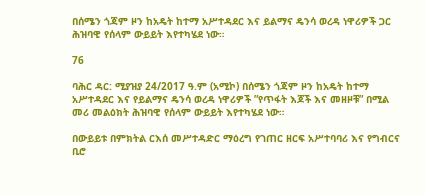በሰሜን ጎጃም ዞን ከአዴት ከተማ አሥተዳደር እና ይልማና ዴንሳ ወረዳ ነዋሪዎች ጋር ሕዝባዊ የሰላም ውይይት እየተካሄደ ነው።

76

ባሕር ዳር: ሚያዝያ 24/2017 ዓ.ም (አሚኮ) በሰሜን ጎጃም ዞን ከአዴት ከተማ አሥተዳደር እና የይልማና ዴንሳ ወረዳ ነዋሪዎች ”የጥፋት እጆች እና መዘዞቹ” በሚል መሪ መልዕክት ሕዝባዊ የሰላም ውይይት እየተካሄደ ነው።

በውይይቱ በምክትል ርእሰ መሥተዳድር ማዕረግ የገጠር ዘርፍ አሥተባባሪ እና የግብርና ቢሮ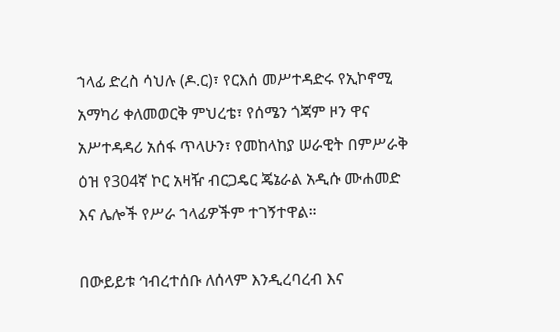ኀላፊ ድረስ ሳህሉ (ዶ.ር)፣ የርእሰ መሥተዳድሩ የኢኮኖሚ አማካሪ ቀለመወርቅ ምህረቴ፣ የሰሜን ጎጃም ዞን ዋና አሥተዳዳሪ አሰፋ ጥላሁን፣ የመከላከያ ሠራዊት በምሥራቅ ዕዝ የ304ኛ ኮር አዛዥ ብርጋዴር ጄኔራል አዲሱ ሙሐመድ እና ሌሎች የሥራ ኀላፊዎችም ተገኝተዋል።

በውይይቱ ኅብረተሰቡ ለሰላም እንዲረባረብ እና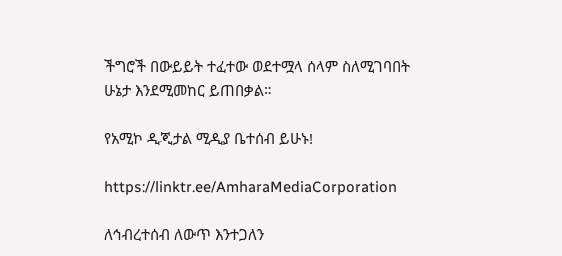ችግሮች በውይይት ተፈተው ወደተሟላ ሰላም ስለሚገባበት ሁኔታ እንደሚመከር ይጠበቃል።

የአሚኮ ዲጂታል ሚዲያ ቤተሰብ ይሁኑ!

https://linktr.ee/AmharaMediaCorporation

ለኅብረተሰብ ለውጥ እንተጋለን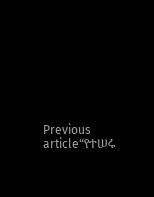Previous article“የተሠሩ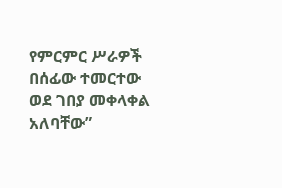የምርምር ሥራዎች በሰፊው ተመርተው ወደ ገበያ መቀላቀል አለባቸው”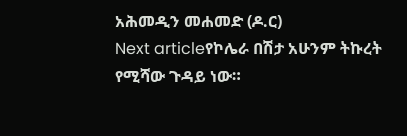አሕመዲን መሐመድ (ዶ.ር)
Next articleየኮሌራ በሽታ አሁንም ትኩረት የሚሻው ጉዳይ ነው።